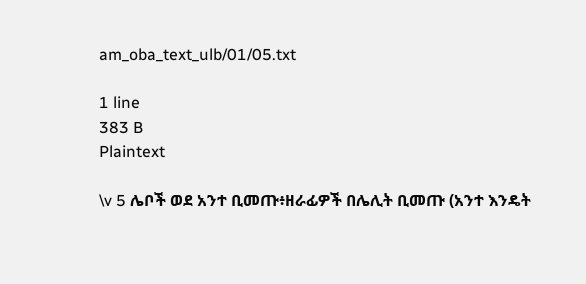am_oba_text_ulb/01/05.txt

1 line
383 B
Plaintext

\v 5 ሌቦች ወደ አንተ ቢመጡ፥ዘራፊዎች በሌሊት ቢመጡ (አንተ እንዴት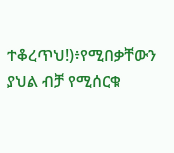ተቆረጥህ!)፥የሚበቃቸውን ያህል ብቻ የሚሰርቁ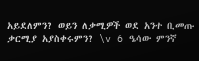አይደለምን? ወይን ለቃሚዎች ወደ አንተ ቢመጡ ቃርሚያ አያስቀሩምን? \v 6 ዔሳው ምንኛ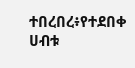ተበረበረ፥የተደበቀ ሀብቱ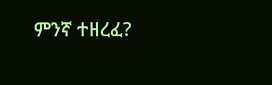ምንኛ ተዘረፈ?